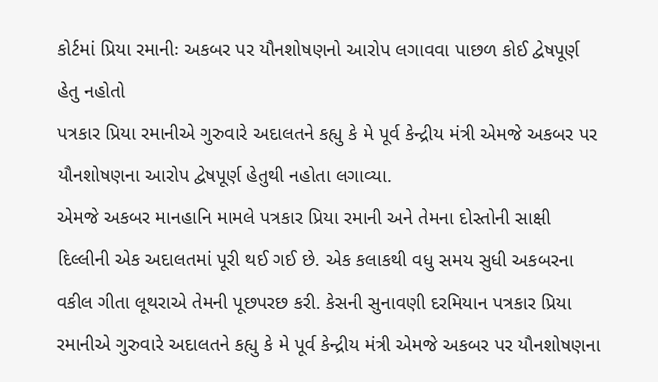કોર્ટમાં પ્રિયા રમાનીઃ અકબર પર યૌનશોષણનો આરોપ લગાવવા પાછળ કોઈ દ્વેષપૂર્ણ હેતુ નહોતો
પત્રકાર પ્રિયા રમાનીએ ગુરુવારે અદાલતને કહ્યુ કે મે પૂર્વ કેન્દ્રીય મંત્રી એમજે અકબર પર યૌનશોષણના આરોપ દ્વેષપૂર્ણ હેતુથી નહોતા લગાવ્યા.
એમજે અકબર માનહાનિ મામલે પત્રકાર પ્રિયા રમાની અને તેમના દોસ્તોની સાક્ષી દિલ્લીની એક અદાલતમાં પૂરી થઈ ગઈ છે. એક કલાકથી વધુ સમય સુધી અકબરના વકીલ ગીતા લૂથરાએ તેમની પૂછપરછ કરી. કેસની સુનાવણી દરમિયાન પત્રકાર પ્રિયા રમાનીએ ગુરુવારે અદાલતને કહ્યુ કે મે પૂર્વ કેન્દ્રીય મંત્રી એમજે અકબર પર યૌનશોષણના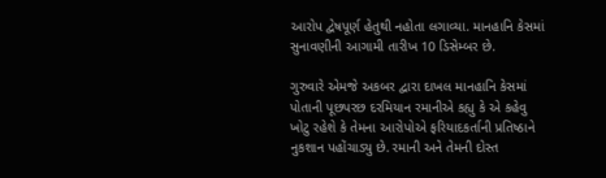આરોપ દ્વેષપૂર્ણ હેતુથી નહોતા લગાવ્યા. માનહાનિ કેસમાં સુનાવણીની આગામી તારીખ 10 ડિસેમ્બર છે.

ગુરુવારે એમજે અકબર દ્વારા દાખલ માનહાનિ કેસમાં પોતાની પૂછપરછ દરમિયાન રમાનીએ કહ્યુ કે એ કહેવુ ખોટુ રહેશે કે તેમના આરોપોએ ફરિયાદકર્તાની પ્રતિષ્ઠાને નુકશાન પહોંચાડ્યુ છે. રમાની અને તેમની દોસ્ત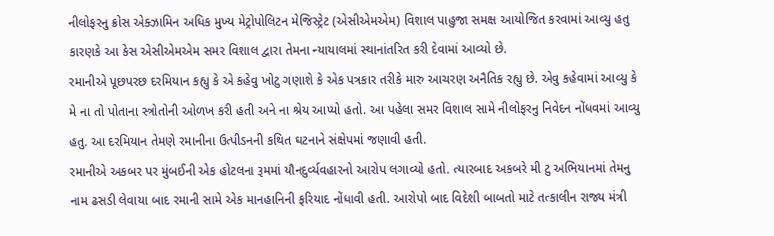નીલોફરનુ ક્રોસ એક્ઝામિન અધિક મુખ્ય મેટ્રોપોલિટન મેજિસ્ટ્રેટ (એસીએમએમ) વિશાલ પાહુજા સમક્ષ આયોજિત કરવામાં આવ્યુ હતુ કારણકે આ કેસ એસીએમએમ સમર વિશાલ દ્વારા તેમના ન્યાયાલમાં સ્થાનાંતરિત કરી દેવામાં આવ્યો છે.
રમાનીએ પૂછપરછ દરમિયાન કહ્યુ કે એ કહેવુ ખોટુ ગણાશે કે એક પત્રકાર તરીકે મારુ આચરણ અનૈતિક રહ્યુ છે. એવુ કહેવામાં આવ્યુ કે મે ના તો પોતાના સ્ત્રોતોની ઓળખ કરી હતી અને ના શ્રેય આપ્યો હતો. આ પહેલા સમર વિશાલ સામે નીલોફરનુ નિવેદન નોંધવમાં આવ્યુ હતુ. આ દરમિયાન તેમણે રમાનીના ઉત્પીડનની કથિત ઘટનાને સંક્ષેપમાં જણાવી હતી.
રમાનીએ અકબર પર મુંબઈની એક હોટલના રૂમમાં યૌનદુર્વ્યવહારનો આરોપ લગાવ્યો હતો. ત્યારબાદ અકબરે મી ટુ અભિયાનમાં તેમનુ નામ ઢસડી લેવાયા બાદ રમાની સામે એક માનહાનિની ફરિયાદ નોંધાવી હતી. આરોપો બાદ વિદેશી બાબતો માટે તત્કાલીન રાજ્ય મંત્રી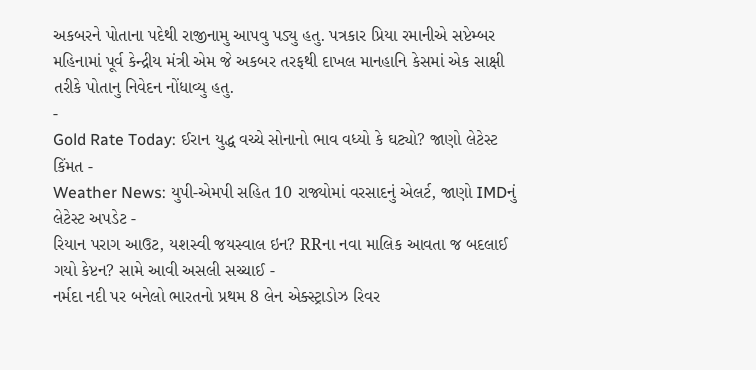અકબરને પોતાના પદેથી રાજીનામુ આપવુ પડ્યુ હતુ. પત્રકાર પ્રિયા રમાનીએ સપ્ટેમ્બર મહિનામાં પૂર્વ કેન્દ્રીય મંત્રી એમ જે અકબર તરફથી દાખલ માનહાનિ કેસમાં એક સાક્ષી તરીકે પોતાનુ નિવેદન નોંધાવ્યુ હતુ.
-
Gold Rate Today: ઈરાન યુદ્ધ વચ્ચે સોનાનો ભાવ વધ્યો કે ઘટ્યો? જાણો લેટેસ્ટ કિંમત -
Weather News: યુપી-એમપી સહિત 10 રાજ્યોમાં વરસાદનું એલર્ટ, જાણો IMDનું લેટેસ્ટ અપડેટ -
રિયાન પરાગ આઉટ, યશસ્વી જયસ્વાલ ઇન? RRના નવા માલિક આવતા જ બદલાઈ ગયો કેપ્ટન? સામે આવી અસલી સચ્ચાઈ -
નર્મદા નદી પર બનેલો ભારતનો પ્રથમ 8 લેન એક્સ્ટ્રાડોઝ રિવર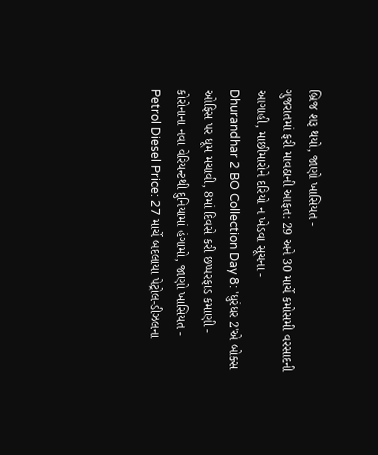બ્રિજ શરૂ થયો, જાણો ખાસિયત -
ગુજરાતમાં ફરી માવઠાની આફત: 29 અને 30 માર્ચે કમોસમી વરસાદની આગાહી, માછીમારોને દરિયો ન ખેડવા સૂચના -
Dhurandhar 2 BO Collection Day 8: 'ધુરંધર 2'એ બોક્સ ઓફિસ પર ધૂમ મચાવી, 8માં દિવસે કરી છપ્પરફાડ કમાણી -
કોરોનાના નવા વેરિયન્ટથી દુનિયામાં હંગામો, જાણો ખાસિયત -
Petrol Diesel Price: 27 માર્ચે બદલાયા પેટ્રોલ-ડીઝલના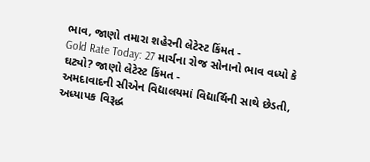ભાવ, જાણો તમારા શહેરની લેટેસ્ટ કિંમત -
Gold Rate Today: 27 માર્ચના રોજ સોનાનો ભાવ વધ્યો કે ઘટ્યો? જાણો લેટેસ્ટ કિંમત -
અમદાવાદની સીએન વિદ્યાલયમાં વિદ્યાર્થિની સાથે છેડતી, અધ્યાપક વિરૂદ્ધ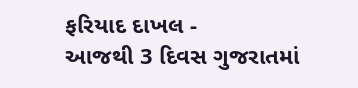ફરિયાદ દાખલ -
આજથી 3 દિવસ ગુજરાતમાં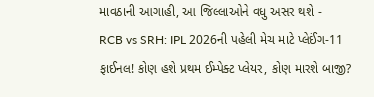માવઠાની આગાહી, આ જિલ્લાઓને વધુ અસર થશે -
RCB vs SRH: IPL 2026ની પહેલી મેચ માટે પ્લેઈંગ-11 ફાઈનલ! કોણ હશે પ્રથમ ઈમ્પેક્ટ પ્લેયર, કોણ મારશે બાજી?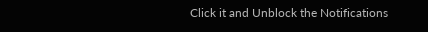Click it and Unblock the Notifications